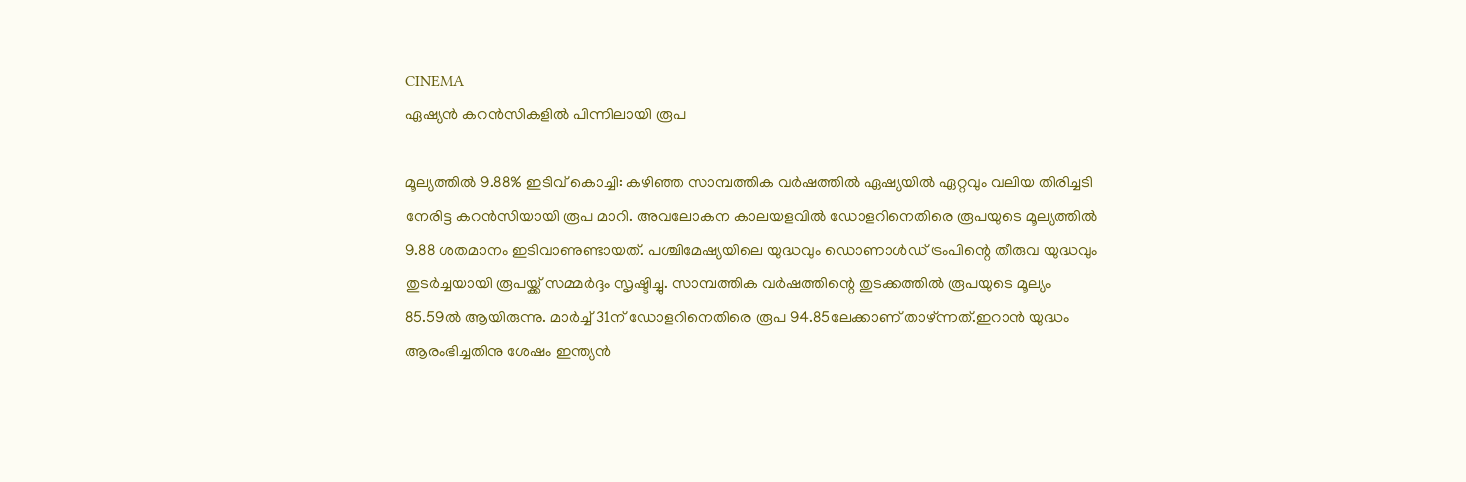CINEMA
ഏഷ്യൻ കറൻസികളിൽ പിന്നിലായി രൂപ

മൂല്യത്തിൽ 9.88% ഇടിവ് കൊച്ചി: കഴിഞ്ഞ സാമ്പത്തിക വർഷത്തിൽ ഏഷ്യയിൽ ഏറ്റവും വലിയ തിരിച്ചടി നേരിട്ട കറൻസിയായി രൂപ മാറി. അവലോകന കാലയളവിൽ ഡോളറിനെതിരെ രൂപയുടെ മൂല്യത്തിൽ 9.88 ശതമാനം ഇടിവാണുണ്ടായത്. പശ്ചിമേഷ്യയിലെ യുദ്ധവും ഡൊണാൾഡ് ട്രംപിന്റെ തീരുവ യുദ്ധവും തുടർച്ചയായി രൂപയ്ക്ക് സമ്മർദ്ദം സൃഷ്ടിച്ചു. സാമ്പത്തിക വർഷത്തിന്റെ തുടക്കത്തിൽ രൂപയുടെ മൂല്യം 85.59ൽ ആയിരുന്നു. മാർച്ച് 31ന് ഡോളറിനെതിരെ രൂപ 94.85ലേക്കാണ് താഴ്ന്നത്.ഇറാൻ യുദ്ധം ആരംഭിച്ചതിനു ശേഷം ഇന്ത്യൻ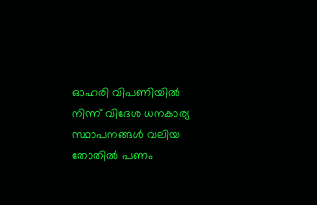ഓഹരി വിപണിയിൽ നിന്ന് വിദേശ ധനകാര്യ സ്ഥാപനങ്ങൾ വലിയ തോതിൽ പണം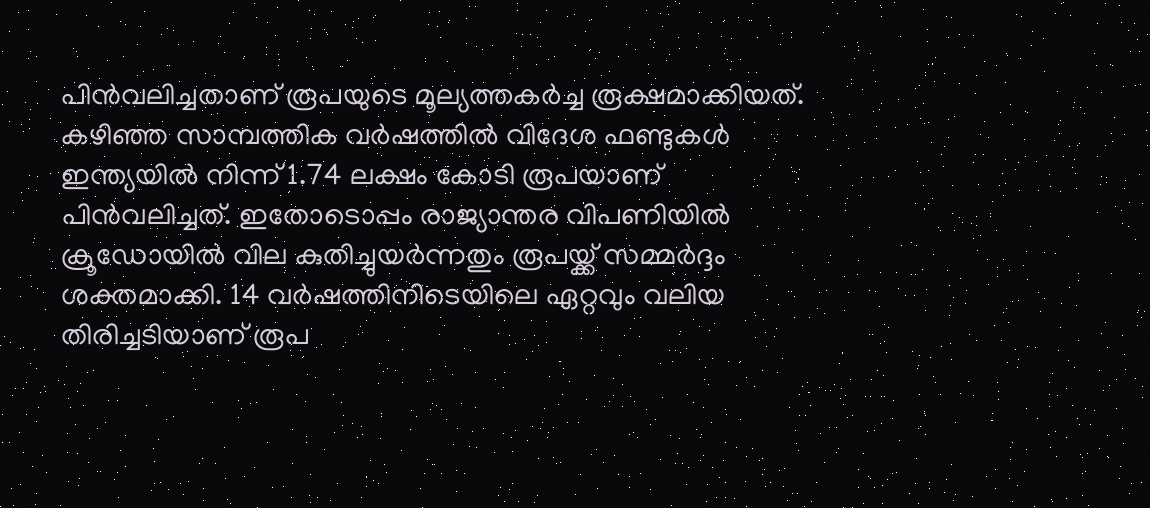പിൻവലിച്ചതാണ് രൂപയുടെ മൂല്യത്തകർച്ച രൂക്ഷമാക്കിയത്. കഴിഞ്ഞ സാമ്പത്തിക വർഷത്തിൽ വിദേശ ഫണ്ടുകൾ ഇന്ത്യയിൽ നിന്ന് 1.74 ലക്ഷം കോടി രൂപയാണ് പിൻവലിച്ചത്. ഇതോടൊപ്പം രാജ്യാന്തര വിപണിയിൽ ക്രൂഡോയിൽ വില കുതിച്ചുയർന്നതും രൂപയ്ക്ക് സമ്മർദ്ദം ശക്തമാക്കി. 14 വർഷത്തിനിടെയിലെ ഏറ്റവും വലിയ തിരിച്ചടിയാണ് രൂപ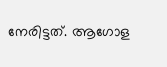നേരിട്ടത്. ആഗോള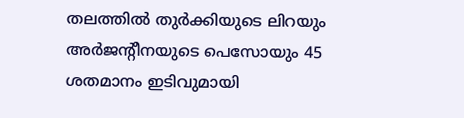തലത്തിൽ തുർക്കിയുടെ ലിറയും അർജന്റീനയുടെ പെസോയും 45 ശതമാനം ഇടിവുമായി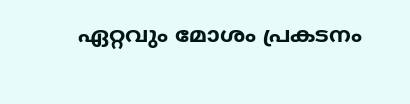ഏറ്റവും മോശം പ്രകടനം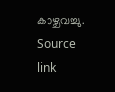കാഴ്ചവച്ചു.
Source link